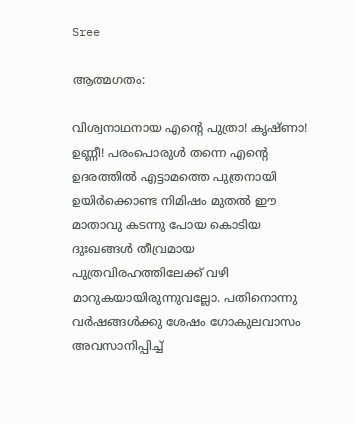Sree

ആത്മഗതം:

വിശ്വനാഥനായ എൻ്റെ പുത്രാ! കൃഷ്ണാ! ഉണ്ണീ! പരംപൊരുൾ തന്നെ എൻ്റെ ഉദരത്തിൽ എട്ടാമത്തെ പുത്രനായി ഉയിർക്കൊണ്ട നിമിഷം മുതൽ ഈ മാതാവു കടന്നു പോയ കൊടിയ ദുഃഖങ്ങൾ തീവ്രമായ പുത്രവിരഹത്തിലേക്ക് വഴി മാറുകയായിരുന്നുവല്ലോ. പതിനൊന്നു വർഷങ്ങൾക്കു ശേഷം ഗോകുലവാസം അവസാനിപ്പിച്ച്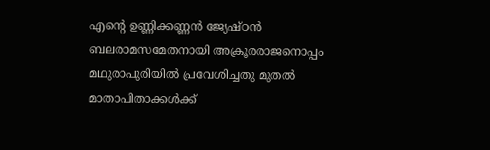എൻ്റെ ഉണ്ണിക്കണ്ണൻ ജ്യേഷ്ഠൻ ബലരാമസമേതനായി അക്രൂരരാജനൊപ്പം മഥുരാപുരിയിൽ പ്രവേശിച്ചതു മുതൽ മാതാപിതാക്കൾക്ക്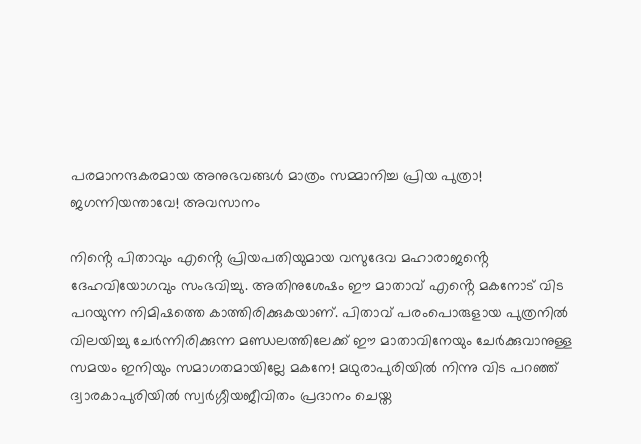പരമാനന്ദകരമായ അനുഭവങ്ങൾ മാത്രം സമ്മാനിച്ച പ്രിയ പുത്രാ! ജഗന്നിയന്താവേ! അവസാനം

നിൻ്റെ പിതാവും എൻ്റെ പ്രിയപതിയുമായ വസുദേവ മഹാരാജൻ്റെ ദേഹവിയോഗവും സംഭവിച്ചു. അതിനുശേഷം ഈ മാതാവ് എൻ്റെ മകനോട് വിട പറയുന്ന നിമിഷത്തെ കാത്തിരിക്കുകയാണ്. പിതാവ് പരംപൊരുളായ പുത്രനിൽ വിലയിച്ചു ചേർന്നിരിക്കുന്ന മണ്ഡലത്തിലേക്ക് ഈ മാതാവിനേയും ചേർക്കുവാനുള്ള സമയം ഇനിയും സമാഗതമായില്ലേ മകനേ! മഥുരാപുരിയിൽ നിന്നു വിട പറഞ്ഞ് ദ്വാരകാപുരിയിൽ സ്വർഗ്ഗീയജീവിതം പ്രദാനം ചെയ്ത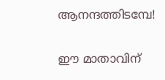ആനന്ദത്തിടമ്പേ!

ഈ മാതാവിന്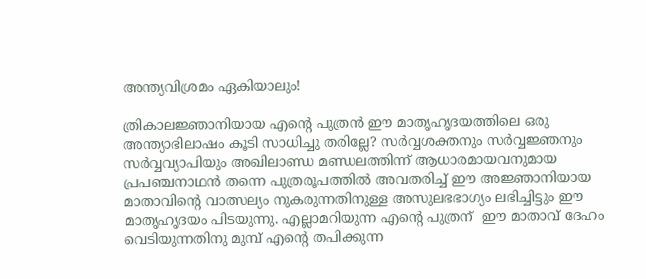അന്ത്യവിശ്രമം ഏകിയാലും!

ത്രികാലജ്ഞാനിയായ എൻ്റെ പുത്രൻ ഈ മാതൃഹൃദയത്തിലെ ഒരു അന്ത്യാഭിലാഷം കൂടി സാധിച്ചു തരില്ലേ? സർവ്വശക്തനും സർവ്വജ്ഞനും സർവ്വവ്യാപിയും അഖിലാണ്ഡ മണ്ഡലത്തിന്ന് ആധാരമായവനുമായ പ്രപഞ്ചനാഥൻ തന്നെ പുത്രരൂപത്തിൽ അവതരിച്ച് ഈ അജ്ഞാനിയായ മാതാവിൻ്റെ വാത്സല്യം നുകരുന്നതിനുള്ള അസുലഭഭാഗ്യം ലഭിച്ചിട്ടും ഈ മാതൃഹൃദയം പിടയുന്നു. എല്ലാമറിയുന്ന എൻ്റെ പുത്രന്  ഈ മാതാവ് ദേഹം വെടിയുന്നതിനു മുമ്പ് എൻ്റെ തപിക്കുന്ന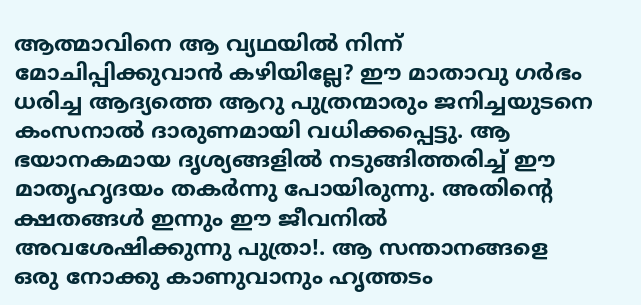ആത്മാവിനെ ആ വ്യഥയിൽ നിന്ന് മോചിപ്പിക്കുവാൻ കഴിയില്ലേ? ഈ മാതാവു ഗർഭം ധരിച്ച ആദ്യത്തെ ആറു പുത്രന്മാരും ജനിച്ചയുടനെ കംസനാൽ ദാരുണമായി വധിക്കപ്പെട്ടു. ആ ഭയാനകമായ ദൃശ്യങ്ങളിൽ നടുങ്ങിത്തരിച്ച് ഈ മാതൃഹൃദയം തകർന്നു പോയിരുന്നു. അതിൻ്റെ ക്ഷതങ്ങൾ ഇന്നും ഈ ജീവനിൽ അവശേഷിക്കുന്നു പുത്രാ!. ആ സന്താനങ്ങളെ ഒരു നോക്കു കാണുവാനും ഹൃത്തടം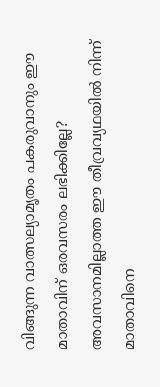വിങ്ങുന്ന വാത്സല്യാമൃതം പകരുവാനും ഈ മാതാവിന് ഒരവസരം ലഭിക്കില്ലേ? അവസാനമില്ലാത്ത ഈ തീവ്രവ്യഥയിൽ നിന്ന്  മാതാവിനെ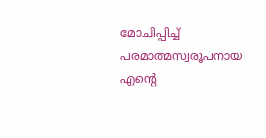മോചിപ്പിച്ച് പരമാത്മസ്വരൂപനായ എൻ്റെ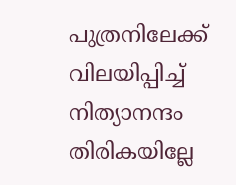പുത്രനിലേക്ക് വിലയിപ്പിച്ച് നിത്യാനന്ദം തിരികയില്ലേ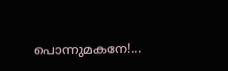പൊന്നുമകനേ!...